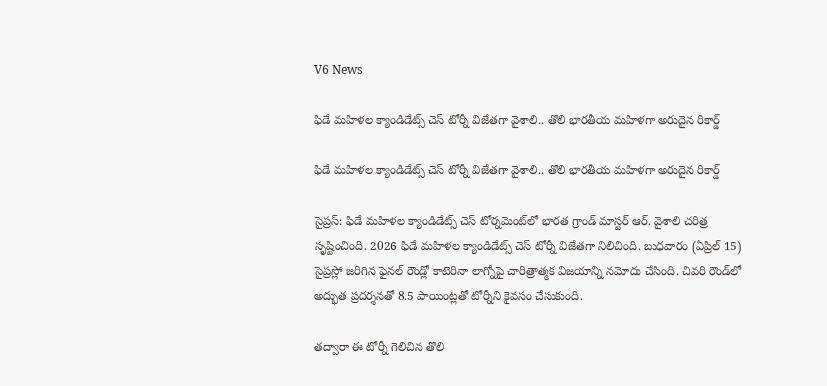V6 News

ఫిడే మహిళల క్యాండిడేట్స్ చెస్ టోర్నీ విజేతగా వైశాలి.. తొలి భారతీయ మహిళగా అరుదైన రికార్డ్

ఫిడే మహిళల క్యాండిడేట్స్ చెస్ టోర్నీ విజేతగా వైశాలి.. తొలి భారతీయ మహిళగా అరుదైన రికార్డ్

సైప్రస్: ఫిడే మహిళల క్యాండిడేట్స్ చెస్ టోర్నమెంట్‌లో భారత గ్రాండ్ మాస్టర్ ఆర్. వైశాలి చరిత్ర సృష్టించింది. 2026 ఫిడే మహిళల క్యాండిడేట్స్ చెస్ టోర్నీ విజేతగా నిలిచింది. బుధవారం (ఏప్రిల్ 15) సైప్రస్లో జరిగిన ఫైనల్ రౌండ్లో కాటెరినా లాగ్నోపై చారిత్రాత్మక విజయాన్ని నమోదు చేసింది. చివరి రౌండ్‌లో అద్భుత ప్రదర్శనతో 8.5 పాయింట్లతో టోర్నీని కైవసం చేసుకుంది.

తద్వారా ఈ టోర్నీ గెలిచిన తొలి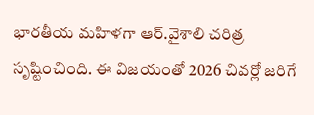భారతీయ మహిళగా ఆర్.వైశాలి చరిత్ర సృష్టించింది. ఈ విజయంతో 2026 చివర్లో జరిగే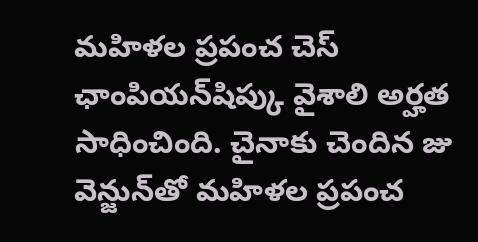మహిళల ప్రపంచ చెస్ ఛాంపియన్‌షిప్కు వైశాలి అర్హత సాధించింది. చైనాకు చెందిన జు వెన్జున్‌తో మహిళల ప్రపంచ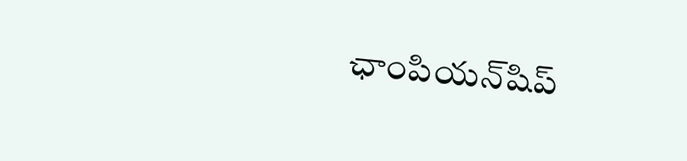ఛాంపియన్‌షిప్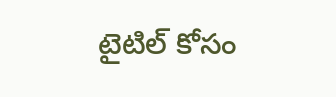టైటిల్ కోసం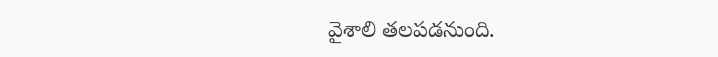వైశాలి తలపడనుంది.